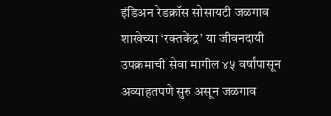इंडिअन रेडक्रॉस सोसायटी जळगाव शाखेच्या ‘रक्तकेंद्र’ या जीवनदायी उपक्रमाची सेवा मागील ४५ वर्षांपासून अव्याहतपणे सुरु असून जळगाव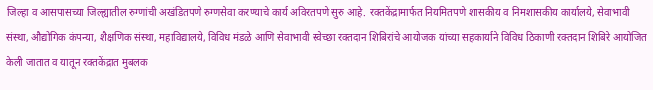जिल्हा व आसपासच्या जिल्ह्यातील रुग्णांची अखंडितपणे रुग्णसेवा करण्याचे कार्य अविरतपणे सुरु आहे. रक्तकेंद्रामार्फत नियमितपणे शासकीय व निमशासकीय कार्यालये, सेवाभावी संस्था, औद्योगिक कंपन्या, शैक्षणिक संस्था, महाविद्यालये, विविध मंडळे आणि सेवाभावी स्वेच्छा रक्तदान शिबिरांचे आयोजक यांच्या सहकार्याने विविध ठिकाणी रक्तदान शिबिरे आयोजित केली जातात व यातून रक्तकेंद्रात मुबलक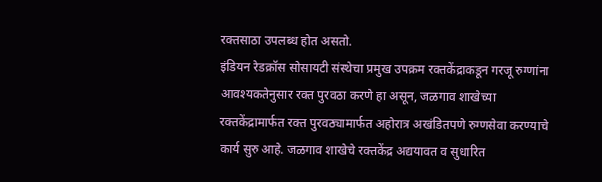रक्तसाठा उपलब्ध होत असतो.
इंडियन रेडक्रॉस सोसायटी संस्थेचा प्रमुख उपक्रम रक्तकेंद्राकडून गरजू रुग्णांना आवश्यकतेनुसार रक्त पुरवठा करणे हा असून, जळगाव शाखेच्या रक्तकेंद्रामार्फत रक्त पुरवठ्यामार्फत अहोरात्र अखंडितपणे रुग्णसेवा करण्याचे कार्य सुरु आहे. जळगाव शाखेचे रक्तकेंद्र अद्ययावत व सुधारित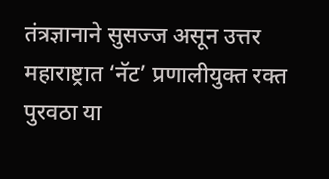तंत्रज्ञानाने सुसज्ज असून उत्तर महाराष्ट्रात ‘नॅट’ प्रणालीयुक्त रक्त पुरवठा या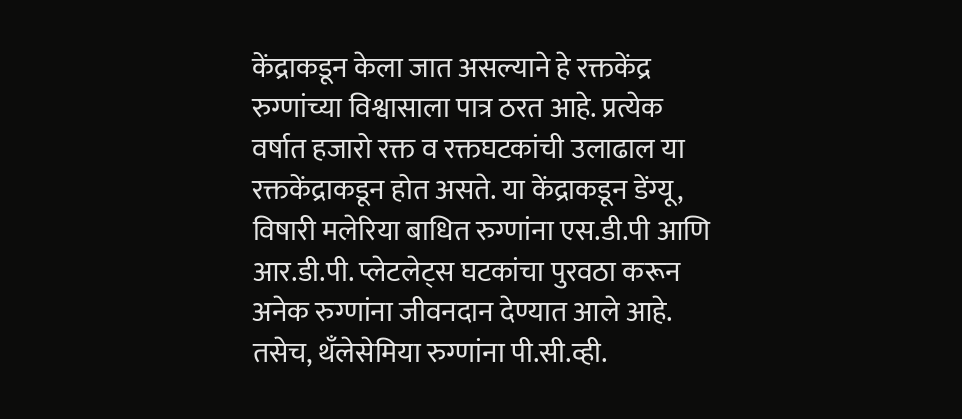केंद्राकडून केला जात असल्याने हे रक्तकेंद्र रुग्णांच्या विश्वासाला पात्र ठरत आहे. प्रत्येक वर्षात हजारो रक्त व रक्तघटकांची उलाढाल या रक्तकेंद्राकडून होत असते. या केंद्राकडून डेंग्यू, विषारी मलेरिया बाधित रुग्णांना एस.डी.पी आणि आर.डी.पी. प्लेटलेट्स घटकांचा पुरवठा करून अनेक रुग्णांना जीवनदान देण्यात आले आहे. तसेच, थॅंलेसेमिया रुग्णांना पी.सी.व्ही.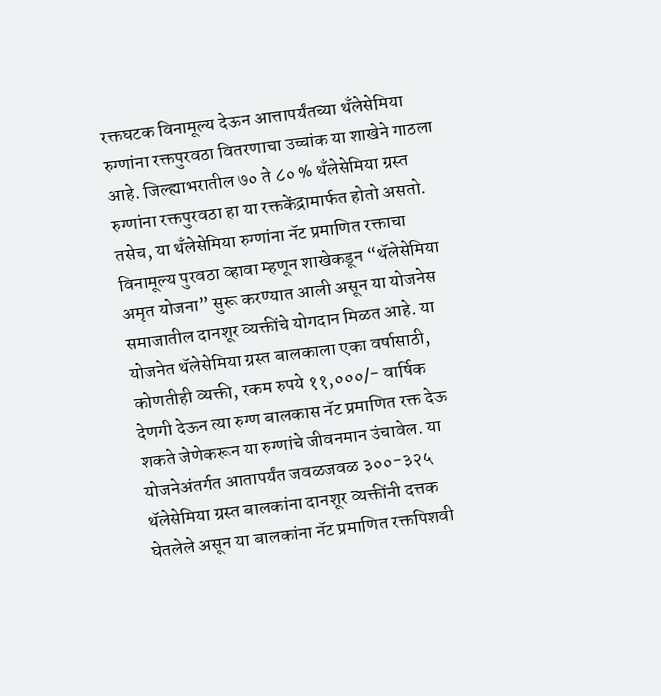रक्तघटक विनामूल्य देऊन आत्तापर्यंतच्या थॅंलेसेमिया रुग्णांना रक्तपुरवठा वितरणाचा उच्चांक या शाखेने गाठला आहे. जिल्ह्याभरातील ७० ते ८० % थॅंलेसेमिया ग्रस्त रुग्णांना रक्तपुरवठा हा या रक्तकेंद्रामार्फत होतो असतो. तसेच, या थॅंलेसेमिया रुग्णांना नॅट प्रमाणित रक्ताचा विनामूल्य पुरवठा व्हावा म्हणून शाखेकडून “थॅलेसेमिया अमृत योजना” सुरू करण्यात आली असून या योजनेस समाजातील दानशूर व्यक्तींचे योगदान मिळत आहे. या योजनेत थॅलेसेमिया ग्रस्त बालकाला एका वर्षासाठी, कोणतीही व्यक्ती, रकम रुपये ११,०००/- वार्षिक देणगी देऊन त्या रुग्ण बालकास नॅट प्रमाणित रक्त देऊ शकते जेणेकरून या रुग्णांचे जीवनमान उंचावेल. या योजनेअंतर्गत आतापर्यंत जवळजवळ ३००-३२५ थॅलेसेमिया ग्रस्त बालकांना दानशूर व्यक्तींनी दत्तक घेतलेले असून या बालकांना नॅट प्रमाणित रक्तपिशवी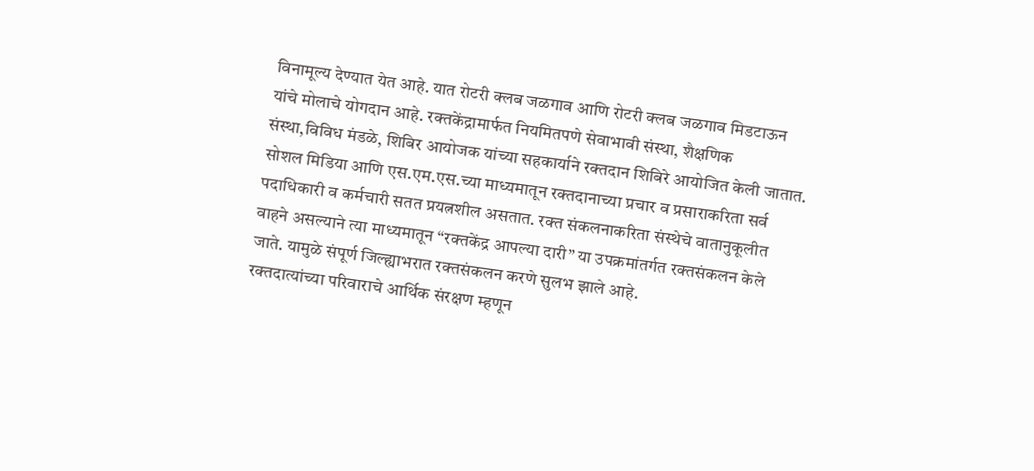विनामूल्य देण्यात येत आहे. यात रोटरी क्लब जळगाव आणि रोटरी क्लब जळगाव मिडटाऊन यांचे मोलाचे योगदान आहे. रक्तकेंद्रामार्फत नियमितपणे सेवाभावी संस्था, शैक्षणिक संस्था,विविध मंडळे, शिबिर आयोजक यांच्या सहकार्याने रक्तदान शिबिरे आयोजित केली जातात. सोशल मिडिया आणि एस.एम.एस.च्या माध्यमातून रक्तदानाच्या प्रचार व प्रसाराकरिता सर्व पदाधिकारी व कर्मचारी सतत प्रयत्नशील असतात. रक्त संकलनाकरिता संस्थेचे वातानुकूलीत वाहने असल्याने त्या माध्यमातून “रक्तकेंद्र आपल्या दारी” या उपक्रमांतर्गत रक्तसंकलन केले जाते. यामुळे संपूर्ण जिल्ह्याभरात रक्तसंकलन करणे सुलभ झाले आहे.
रक्तदात्यांच्या परिवाराचे आर्थिक संरक्षण म्हणून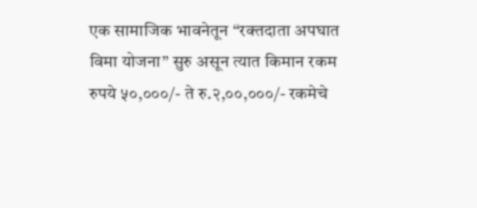एक सामाजिक भावनेतून “रक्तदाता अपघात विमा योजना” सुरु असून त्यात किमान रकम रुपये ५०,०००/- ते रु.२,००,०००/- रकमेचे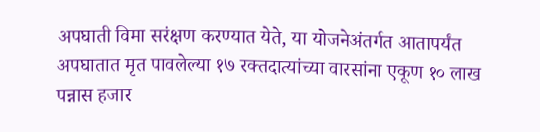अपघाती विमा सरंक्षण करण्यात येते, या योजनेअंतर्गत आतापर्यंत अपघातात मृत पावलेल्या १७ रक्तदात्यांच्या वारसांना एकूण १० लाख पन्नास हजार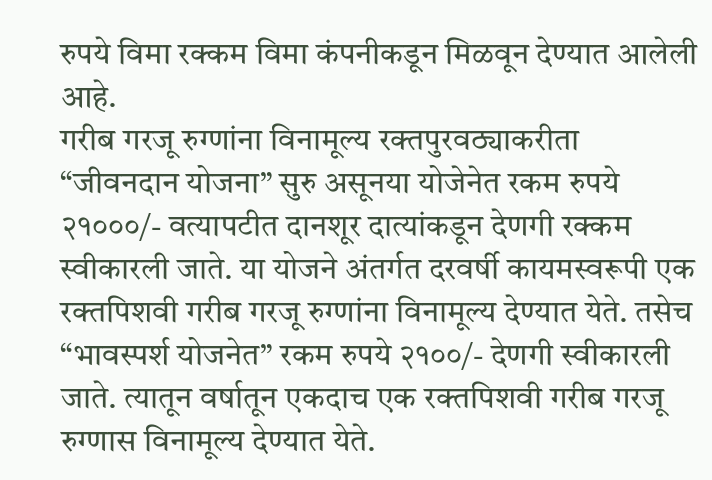रुपये विमा रक्कम विमा कंपनीकडून मिळवून देण्यात आलेली आहे.
गरीब गरजू रुग्णांना विनामूल्य रक्तपुरवठ्याकरीता “जीवनदान योजना” सुरु असूनया योजेनेत रकम रुपये २१०००/- वत्यापटीत दानशूर दात्यांकडून देणगी रक्कम स्वीकारली जाते. या योजने अंतर्गत दरवर्षी कायमस्वरूपी एक रक्तपिशवी गरीब गरजू रुग्णांना विनामूल्य देण्यात येते. तसेच “भावस्पर्श योजनेत” रकम रुपये २१००/- देणगी स्वीकारली जाते. त्यातून वर्षातून एकदाच एक रक्तपिशवी गरीब गरजू रुग्णास विनामूल्य देण्यात येते.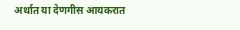अर्थात या देणगीस आयकरात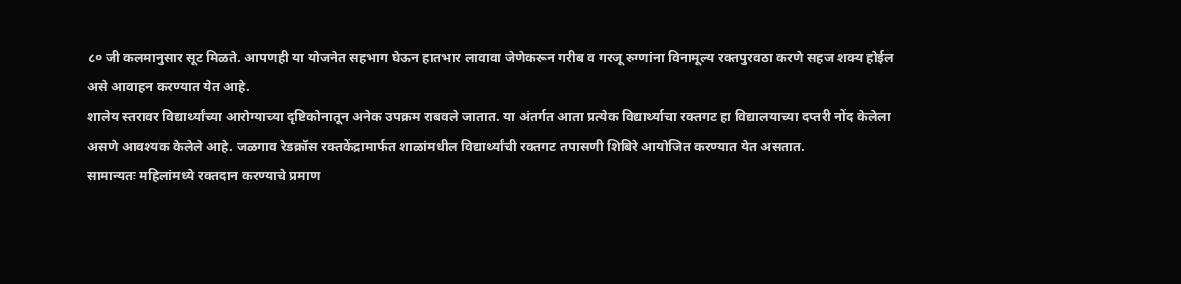८० जी कलमानुसार सूट मिळते. आपणही या योजनेत सहभाग घेऊन हातभार लावावा जेणेकरून गरीब व गरजू रुग्णांना विनामूल्य रक्तपुरवठा करणे सहज शक्य होईल असे आवाहन करण्यात येत आहे.
शालेय स्तरावर विद्यार्थ्यांच्या आरोग्याच्या दृष्टिकोनातून अनेक उपक्रम राबवले जातात. या अंतर्गत आता प्रत्येक विद्यार्थ्याचा रक्तगट हा विद्यालयाच्या दप्तरी नोंद केलेला असणे आवश्यक केलेले आहे. जळगाव रेडक्रॉस रक्तकेंद्रामार्फत शाळांमधील विद्यार्थ्यांची रक्तगट तपासणी शिबिरे आयोजित करण्यात येत असतात.
सामान्यतः महिलांमध्ये रक्तदान करण्याचे प्रमाण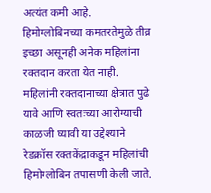अत्यंत कमी आहे. हिमोग्लोबिनच्या कमतरतेमुळे तीव्र इच्छा असूनही अनेक महिलांना रक्तदान करता येत नाही. महिलांनी रक्तदानाच्या क्षेत्रात पुढे यावे आणि स्वतःच्या आरोग्याची काळजी घ्यावी या उद्देश्याने रेडक्रॉस रक्तकेंद्राकडून महिलांची हिमोग्लोबिन तपासणी केली जाते.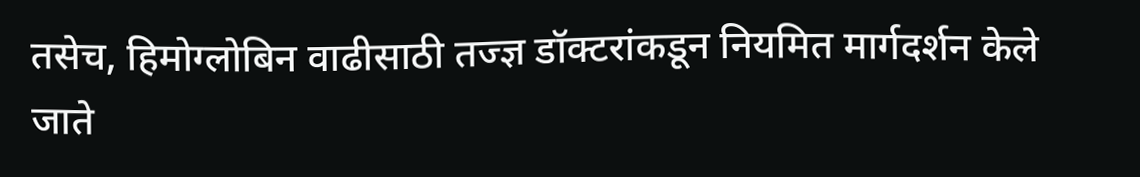तसेच, हिमोग्लोबिन वाढीसाठी तज्ज्ञ डॉक्टरांकडून नियमित मार्गदर्शन केले जाते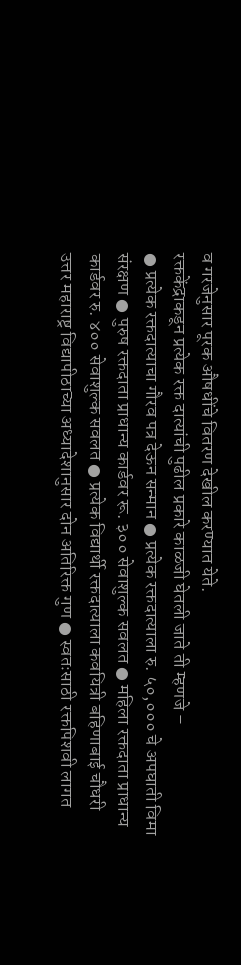व गरजेनुसार पूरक औषधींचे वितरण देखील करण्यात येते.
रक्तकेंद्राकडून प्रत्येक रक्त दात्यांची पुढील प्रकारे काळजी घेतली जाते ती म्हणजे –
● प्रत्येक रक्तदात्याचा गौरव पत्र देऊन सन्मान ● प्रत्येक रक्तदात्याला रु. ५०,००० चे अपघाती विमा संरक्षण ● पुरुष रक्तदाता प्राधान्य कार्डवर रू. ३०० सेवाशुल्क सवलत ● महिला रक्तदाता प्राधान्य कार्डवर रु. ४०० सेवाशुल्क सवलत ● प्रत्येक विद्यार्थी रक्तदात्याला कवयित्री बहिणाबाई चौधरी उत्तर महाराष्ट्र विद्यापीठाच्या अध्यादेशानुसार दोन अतिरिक्त गुण ● स्वतःसाठी रक्तपिशवी लागत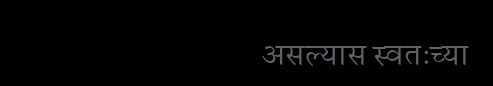असल्यास स्वतःच्या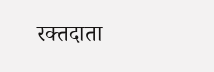रक्तदाता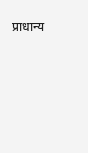प्राधान्य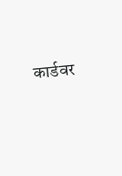कार्डवर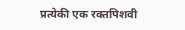प्रत्येकी एक रक्तपिशवी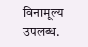विनामूल्य उपलब्ध.